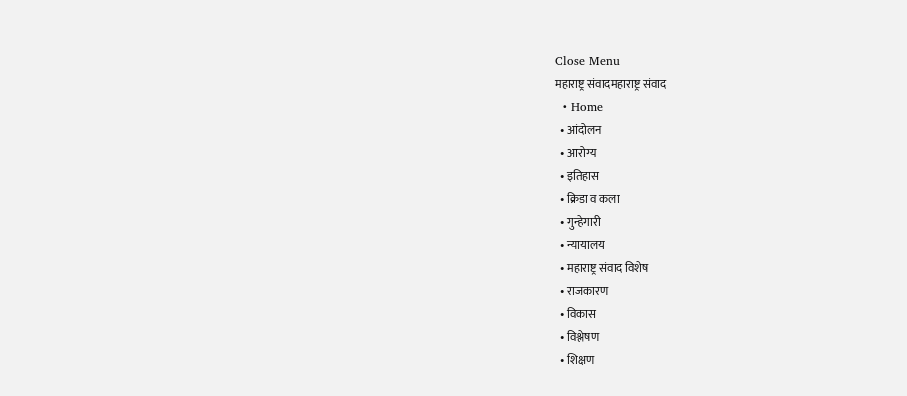Close Menu
महाराष्ट्र संवादमहाराष्ट्र संवाद
  • Home
  • आंदोलन
  • आरोग्य
  • इतिहास
  • क्रिडा व कला
  • गुन्हेगारी
  • न्यायालय
  • महाराष्ट्र संवाद विशेष
  • राजकारण
  • विकास
  • विश्लेषण
  • शिक्षण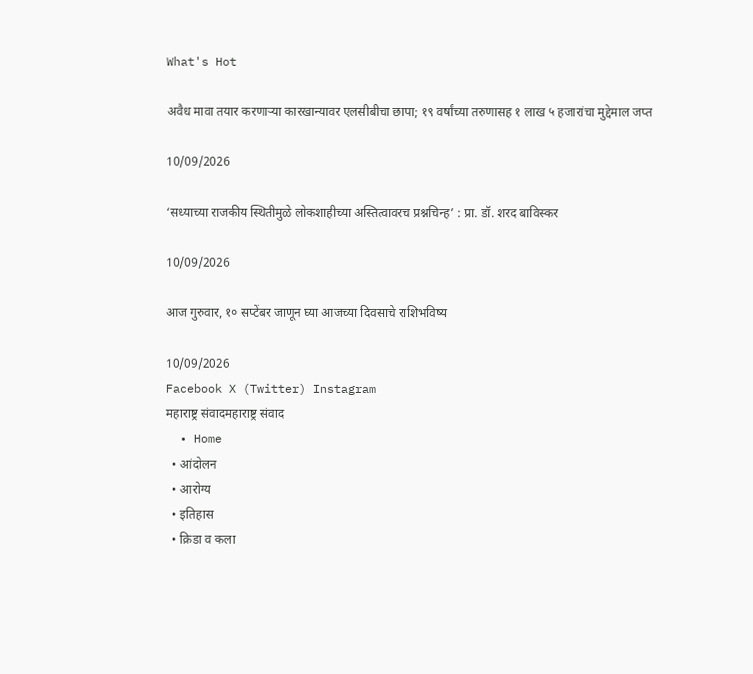What's Hot

अवैध मावा तयार करणाऱ्या कारखान्यावर एलसीबीचा छापा; १९ वर्षांच्या तरुणासह १ लाख ५ हजारांचा मुद्देमाल जप्त

10/09/2026

‘सध्याच्या राजकीय स्थितीमुळे लोकशाहीच्या अस्तित्वावरच प्रश्नचिन्ह’ : प्रा. डॉ. शरद बाविस्कर

10/09/2026

आज गुरुवार, १० सप्टेंबर जाणून घ्या आजच्या दिवसाचे राशिभविष्य

10/09/2026
Facebook X (Twitter) Instagram
महाराष्ट्र संवादमहाराष्ट्र संवाद
  • Home
  • आंदोलन
  • आरोग्य
  • इतिहास
  • क्रिडा व कला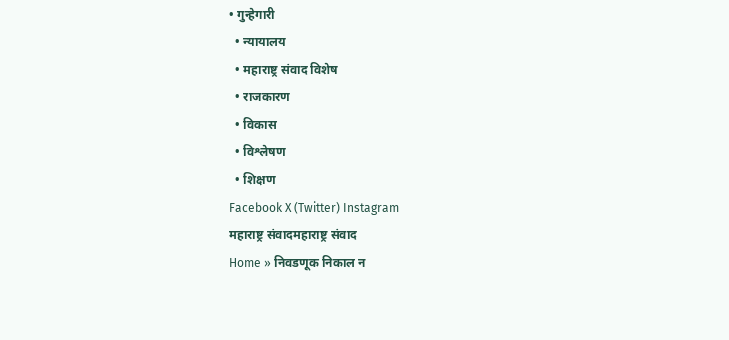• गुन्हेगारी
  • न्यायालय
  • महाराष्ट्र संवाद विशेष
  • राजकारण
  • विकास
  • विश्लेषण
  • शिक्षण
Facebook X (Twitter) Instagram
महाराष्ट्र संवादमहाराष्ट्र संवाद
Home » निवडणूक निकाल न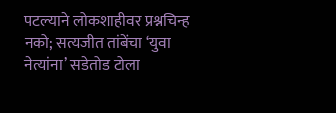पटल्याने लोकशाहीवर प्रश्नचिन्ह नको; सत्यजीत तांबेंचा ‘युवा नेत्यांना’ सडेतोड टोला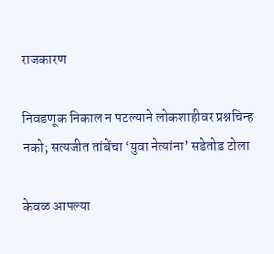राजकारण

निवडणूक निकाल न पटल्याने लोकशाहीवर प्रश्नचिन्ह नको; सत्यजीत तांबेंचा ‘युवा नेत्यांना’ सडेतोड टोला

केवळ आपल्या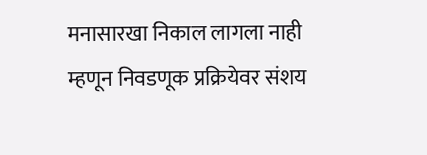मनासारखा निकाल लागला नाही म्हणून निवडणूक प्रक्रियेवर संशय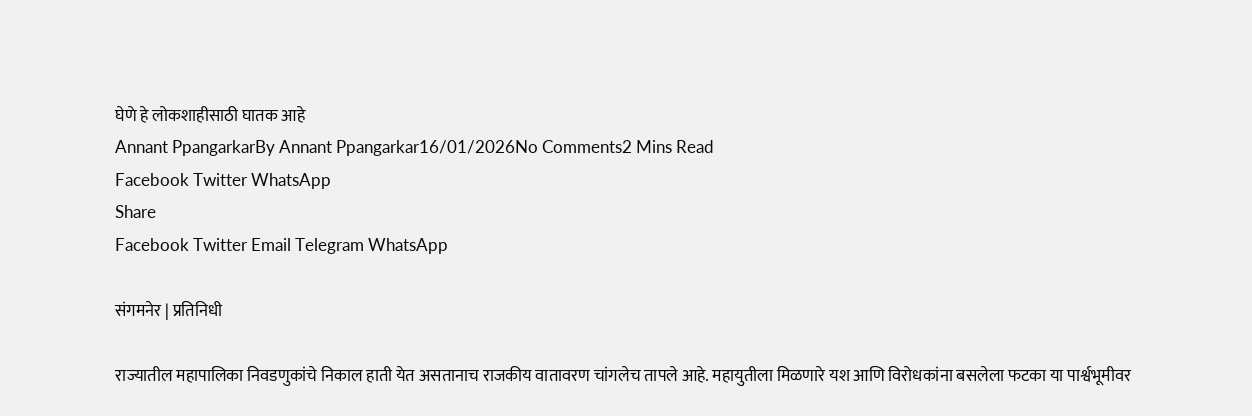घेणे हे लोकशाहीसाठी घातक आहे
Annant PpangarkarBy Annant Ppangarkar16/01/2026No Comments2 Mins Read
Facebook Twitter WhatsApp
Share
Facebook Twitter Email Telegram WhatsApp

संगमनेर | प्रतिनिधी

राज्यातील महापालिका निवडणुकांचे निकाल हाती येत असतानाच राजकीय वातावरण चांगलेच तापले आहे. महायुतीला मिळणारे यश आणि विरोधकांना बसलेला फटका या पार्श्वभूमीवर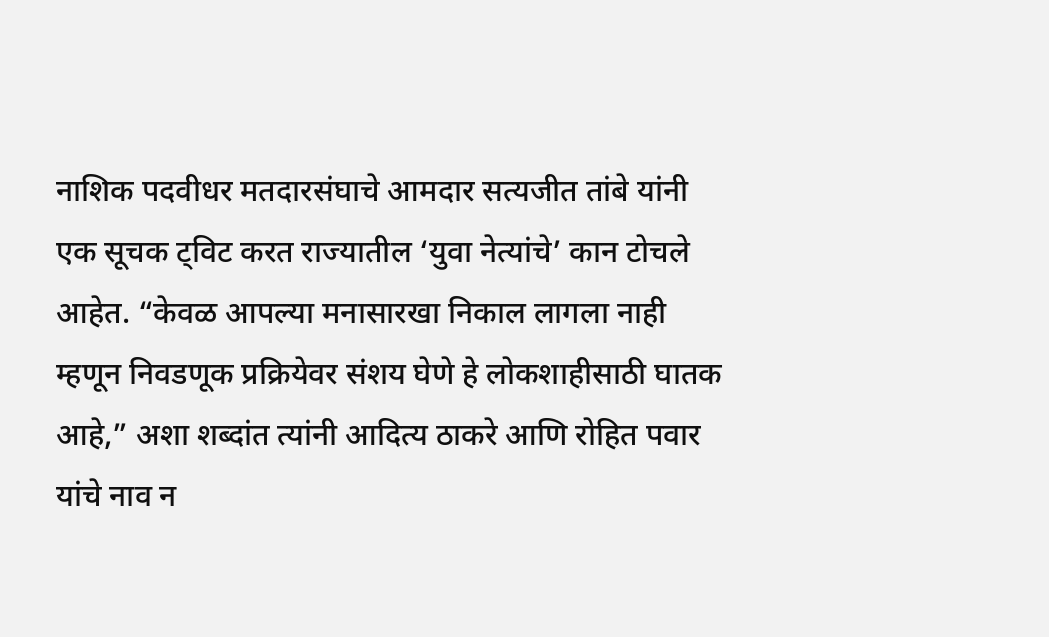नाशिक पदवीधर मतदारसंघाचे आमदार सत्यजीत तांबे यांनी एक सूचक ट्विट करत राज्यातील ‘युवा नेत्यांचे’ कान टोचले आहेत. “केवळ आपल्या मनासारखा निकाल लागला नाही म्हणून निवडणूक प्रक्रियेवर संशय घेणे हे लोकशाहीसाठी घातक आहे,” अशा शब्दांत त्यांनी आदित्य ठाकरे आणि रोहित पवार यांचे नाव न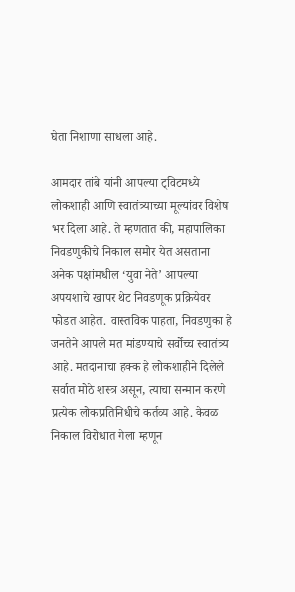घेता निशाणा साधला आहे.

आमदार तांबे यांनी आपल्या ट्विटमध्ये लोकशाही आणि स्वातंत्र्याच्या मूल्यांवर विशेष भर दिला आहे. ते म्हणतात की, महापालिका निवडणुकीचे निकाल समोर येत असताना अनेक पक्षांमधील ‘युवा नेते’ आपल्या अपयशाचे खापर थेट निवडणूक प्रक्रियेवर फोडत आहेत. वास्तविक पाहता, निवडणुका हे जनतेने आपले मत मांडण्याचे सर्वोच्च स्वातंत्र्य आहे. मतदानाचा हक्क हे लोकशाहीने दिलेले सर्वात मोठे शस्त्र असून, त्याचा सन्मान करणे प्रत्येक लोकप्रतिनिधीचे कर्तव्य आहे. केवळ निकाल विरोधात गेला म्हणून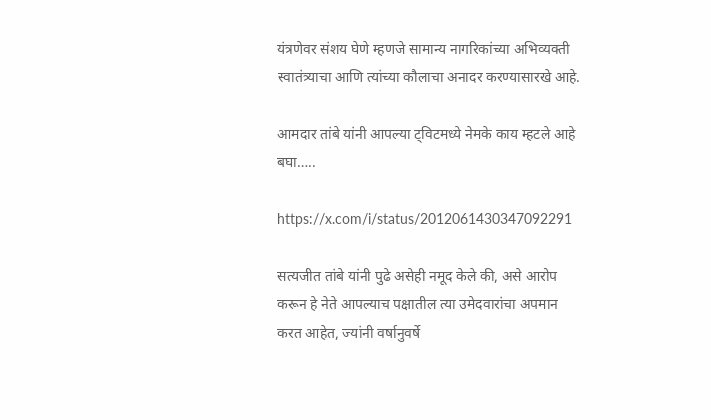यंत्रणेवर संशय घेणे म्हणजे सामान्य नागरिकांच्या अभिव्यक्ती स्वातंत्र्याचा आणि त्यांच्या कौलाचा अनादर करण्यासारखे आहे.

आमदार तांबे यांनी आपल्या ट्विटमध्ये नेमके काय म्हटले आहे बघा…..

https://x.com/i/status/2012061430347092291

सत्यजीत तांबे यांनी पुढे असेही नमूद केले की, असे आरोप करून हे नेते आपल्याच पक्षातील त्या उमेदवारांचा अपमान करत आहेत, ज्यांनी वर्षानुवर्षे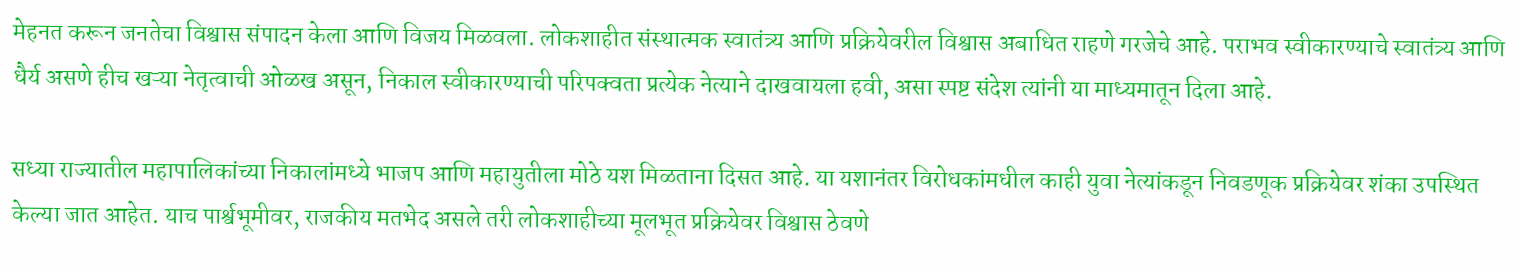मेहनत करून जनतेचा विश्वास संपादन केला आणि विजय मिळवला. लोकशाहीत संस्थात्मक स्वातंत्र्य आणि प्रक्रियेवरील विश्वास अबाधित राहणे गरजेचे आहे. पराभव स्वीकारण्याचे स्वातंत्र्य आणि धैर्य असणे हीच खऱ्या नेतृत्वाची ओळख असून, निकाल स्वीकारण्याची परिपक्वता प्रत्येक नेत्याने दाखवायला हवी, असा स्पष्ट संदेश त्यांनी या माध्यमातून दिला आहे.

सध्या राज्यातील महापालिकांच्या निकालांमध्ये भाजप आणि महायुतीला मोठे यश मिळताना दिसत आहे. या यशानंतर विरोधकांमधील काही युवा नेत्यांकडून निवडणूक प्रक्रियेवर शंका उपस्थित केल्या जात आहेत. याच पार्श्वभूमीवर, राजकीय मतभेद असले तरी लोकशाहीच्या मूलभूत प्रक्रियेवर विश्वास ठेवणे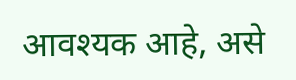आवश्यक आहे, असे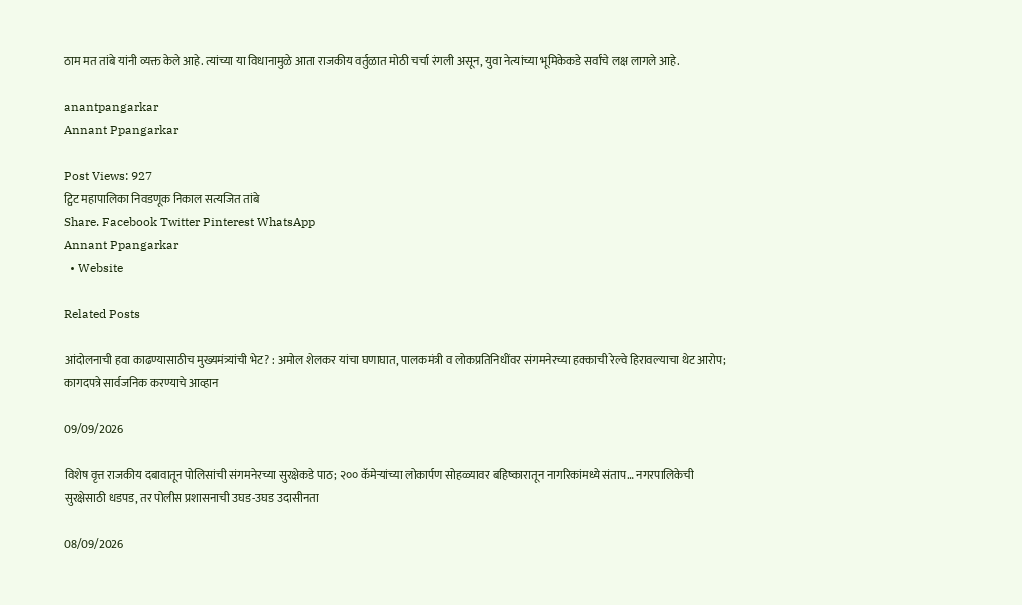ठाम मत तांबे यांनी व्यक्त केले आहे. त्यांच्या या विधानामुळे आता राजकीय वर्तुळात मोठी चर्चा रंगली असून, युवा नेत्यांच्या भूमिकेकडे सर्वांचे लक्ष लागले आहे.

anantpangarkar
Annant Ppangarkar

Post Views: 927
ट्विट महापालिका निवडणूक निकाल सत्यजित तांबे
Share. Facebook Twitter Pinterest WhatsApp
Annant Ppangarkar
  • Website

Related Posts

आंदोलनाची हवा काढण्यासाठीच मुख्यमंत्र्यांची भेट? : अमोल शेलकर यांचा घणाघात, पालकमंत्री व लोकप्रतिनिधींवर संगमनेरच्या हक्काची रेल्वे हिरावल्याचा थेट आरोप; कागदपत्रे सार्वजनिक करण्याचे आव्हान

09/09/2026

विशेष वृत्त राजकीय दबावातून पोलिसांची संगमनेरच्या सुरक्षेकडे पाठ; २०० कॅमेऱ्यांच्या लोकार्पण सोहळ्यावर बहिष्कारातून नागरिकांमध्ये संताप… नगरपालिकेची सुरक्षेसाठी धडपड, तर पोलीस प्रशासनाची उघड-उघड उदासीनता

08/09/2026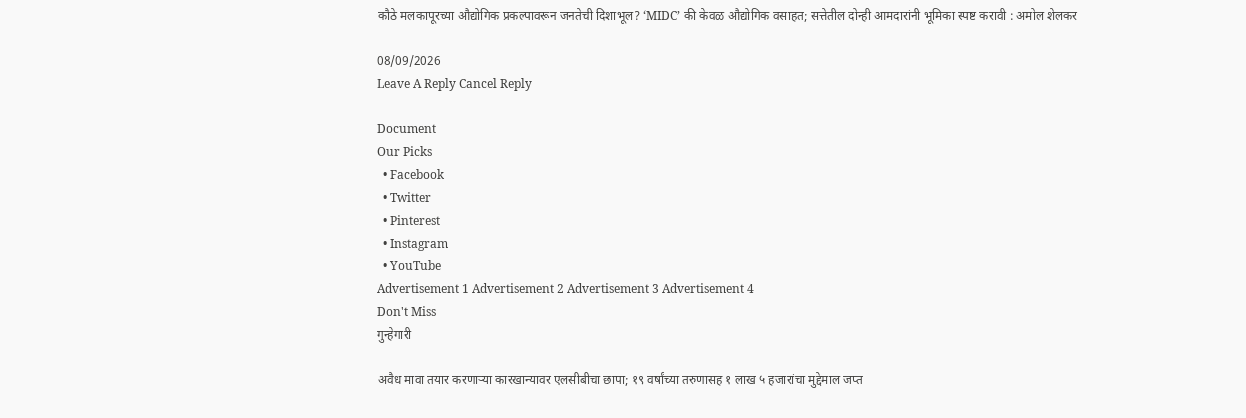कौठे मलकापूरच्या औद्योगिक प्रकल्पावरून जनतेची दिशाभूल? ‘MIDC’ की केवळ औद्योगिक वसाहत; सत्तेतील दोन्ही आमदारांनी भूमिका स्पष्ट करावी : अमोल शेलकर

08/09/2026
Leave A Reply Cancel Reply

Document
Our Picks
  • Facebook
  • Twitter
  • Pinterest
  • Instagram
  • YouTube
Advertisement 1 Advertisement 2 Advertisement 3 Advertisement 4
Don't Miss
गुन्हेगारी

अवैध मावा तयार करणाऱ्या कारखान्यावर एलसीबीचा छापा; १९ वर्षांच्या तरुणासह १ लाख ५ हजारांचा मुद्देमाल जप्त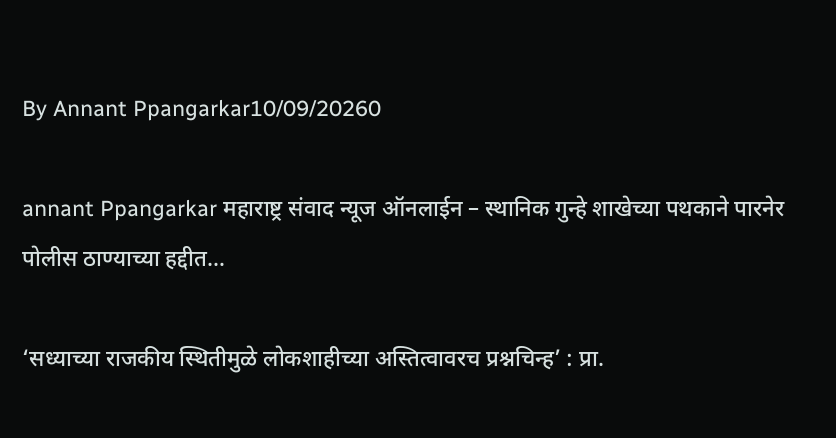By Annant Ppangarkar10/09/20260

annant Ppangarkar महाराष्ट्र संवाद न्यूज ऑनलाईन – स्थानिक गुन्हे शाखेच्या पथकाने पारनेर पोलीस ठाण्याच्या हद्दीत…

‘सध्याच्या राजकीय स्थितीमुळे लोकशाहीच्या अस्तित्वावरच प्रश्नचिन्ह’ : प्रा.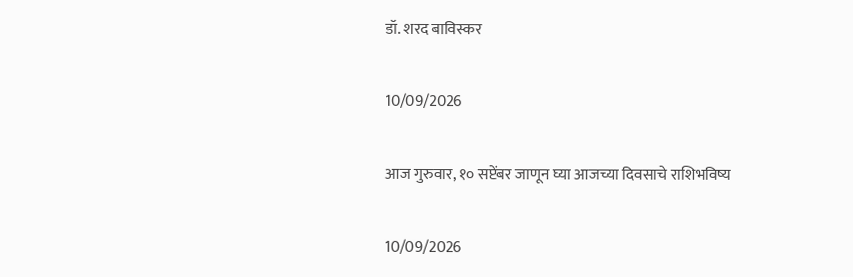डॉ. शरद बाविस्कर

10/09/2026

आज गुरुवार, १० सप्टेंबर जाणून घ्या आजच्या दिवसाचे राशिभविष्य

10/09/2026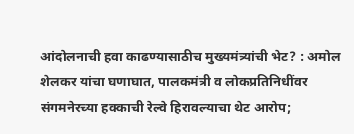आंदोलनाची हवा काढण्यासाठीच मुख्यमंत्र्यांची भेट? : अमोल शेलकर यांचा घणाघात, पालकमंत्री व लोकप्रतिनिधींवर संगमनेरच्या हक्काची रेल्वे हिरावल्याचा थेट आरोप;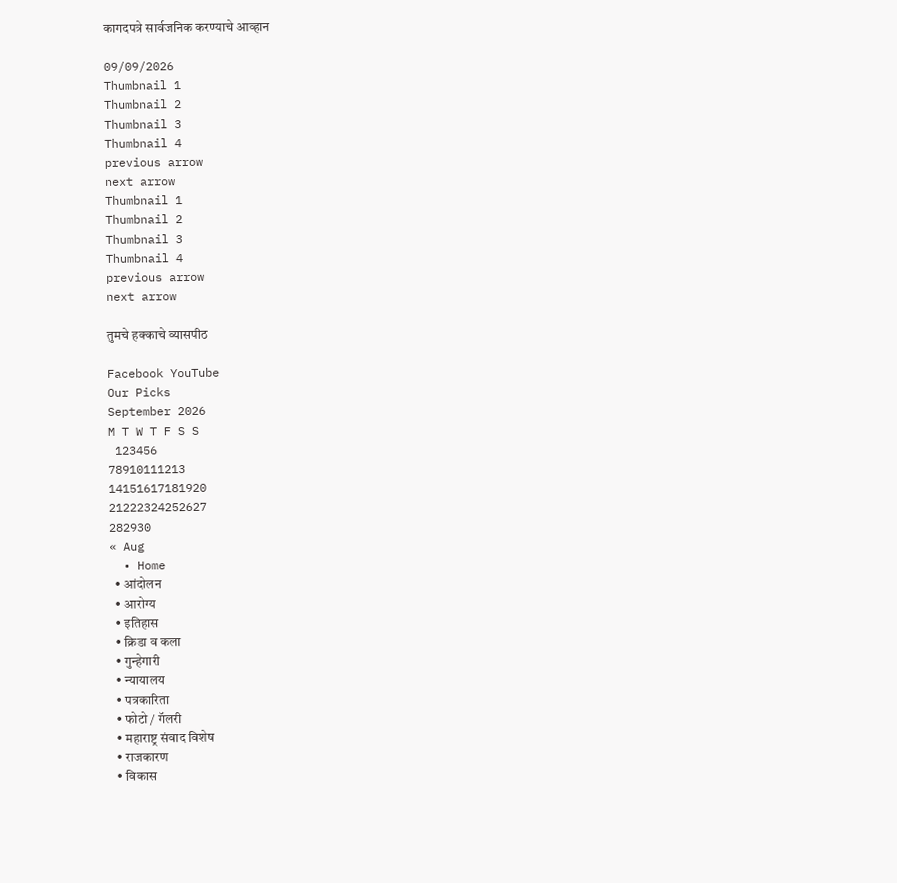कागदपत्रे सार्वजनिक करण्याचे आव्हान

09/09/2026
Thumbnail 1
Thumbnail 2
Thumbnail 3
Thumbnail 4
previous arrow
next arrow
Thumbnail 1
Thumbnail 2
Thumbnail 3
Thumbnail 4
previous arrow
next arrow

तुमचे हक्काचे व्यासपीठ

Facebook YouTube
Our Picks
September 2026
M T W T F S S
 123456
78910111213
14151617181920
21222324252627
282930
« Aug
  • Home
  • आंदोलन
  • आरोग्य
  • इतिहास
  • क्रिडा व कला
  • गुन्हेगारी
  • न्यायालय
  • पत्रकारिता
  • फोटो / गॅलरी
  • महाराष्ट्र संवाद विशेष
  • राजकारण
  • विकास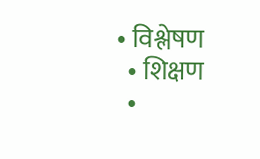• विश्लेषण
  • शिक्षण
  •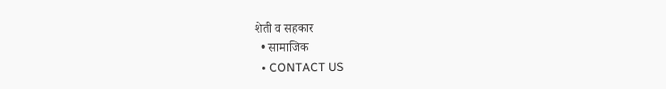शेती व सहकार
  • सामाजिक
  • CONTACT US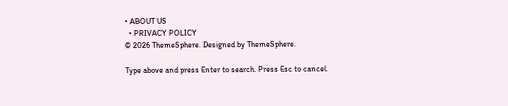• ABOUT US
  • PRIVACY POLICY
© 2026 ThemeSphere. Designed by ThemeSphere.

Type above and press Enter to search. Press Esc to cancel.